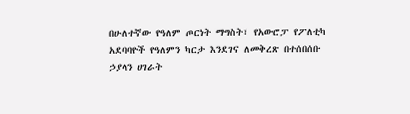በሁለተኛው የዓለም ጦርነት ማግስት፣ የአውሮፓ የፖለቲካ አደባባዮች የዓለምን ካርታ እንደገና ለመቅረጽ በተሰበሰቡ ኃያላን ሀገራት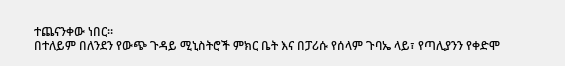ተጨናንቀው ነበር።
በተለይም በለንደን የውጭ ጉዳይ ሚኒስትሮች ምክር ቤት እና በፓሪሱ የሰላም ጉባኤ ላይ፣ የጣሊያንን የቀድሞ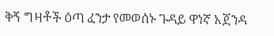ቅኝ ግዛቶች ዕጣ ፈንታ የመወሰኑ ጉዳይ ዋነኛ አጀንዳ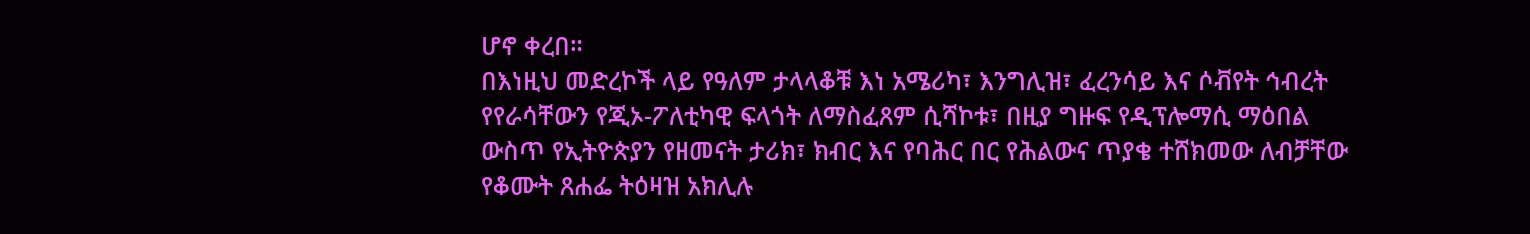ሆኖ ቀረበ።
በእነዚህ መድረኮች ላይ የዓለም ታላላቆቹ እነ አሜሪካ፣ እንግሊዝ፣ ፈረንሳይ እና ሶቭየት ኅብረት የየራሳቸውን የጂኦ-ፖለቲካዊ ፍላጎት ለማስፈጸም ሲሻኮቱ፣ በዚያ ግዙፍ የዲፕሎማሲ ማዕበል ውስጥ የኢትዮጵያን የዘመናት ታሪክ፣ ክብር እና የባሕር በር የሕልውና ጥያቄ ተሸክመው ለብቻቸው የቆሙት ጸሐፌ ትዕዛዝ አክሊሉ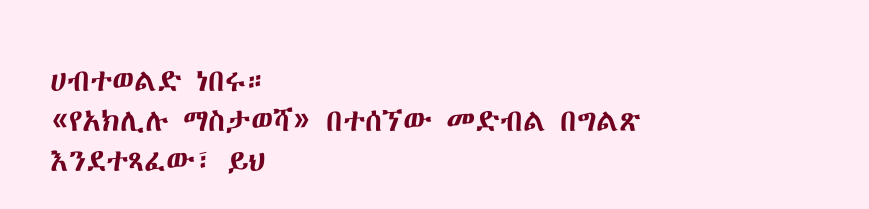ሀብተወልድ ነበሩ።
«የአክሊሉ ማስታወሻ» በተሰኘው መድብል በግልጽ እንደተጻፈው፣ ይህ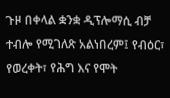ጉዞ በቀላል ቋንቋ ዲፕሎማሲ ብቻ ተብሎ የሚገለጽ አልነበረም፤ የብዕር፣ የወረቀት፣ የሕግ እና የሞት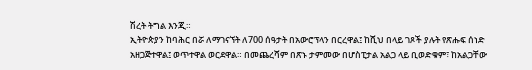ሽረት ትግል እንጂ።
ኢትዮጵያን ከባሕር በሯ ለማገናኘት ለ700 ሰዓታት በአውሮፕላን በርረዋል፤ ከሺህ በላይ ገጾች ያሉት የጽሑፍ ሰነድ አዘጋጅተዋል፤ ወጥተዋል ወርደዋል። በመጨረሻም በጽኑ ታምመው በሆስፒታል አልጋ ላይ ቢወድቁም፣ ከአልጋቸው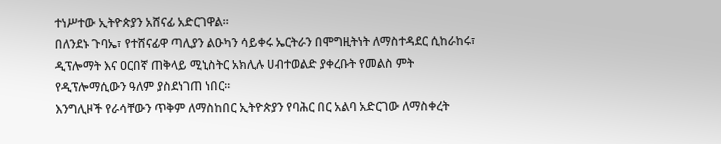ተነሥተው ኢትዮጵያን አሸናፊ አድርገዋል።
በለንደኑ ጉባኤ፣ የተሸናፊዋ ጣሊያን ልዑካን ሳይቀሩ ኤርትራን በሞግዚትነት ለማስተዳደር ሲከራከሩ፣ ዲፕሎማት እና ዐርበኛ ጠቅላይ ሚኒስትር አክሊሉ ሀብተወልድ ያቀረቡት የመልስ ምት የዲፕሎማሲውን ዓለም ያስደነገጠ ነበር።
እንግሊዞች የራሳቸውን ጥቅም ለማስከበር ኢትዮጵያን የባሕር በር አልባ አድርገው ለማስቀረት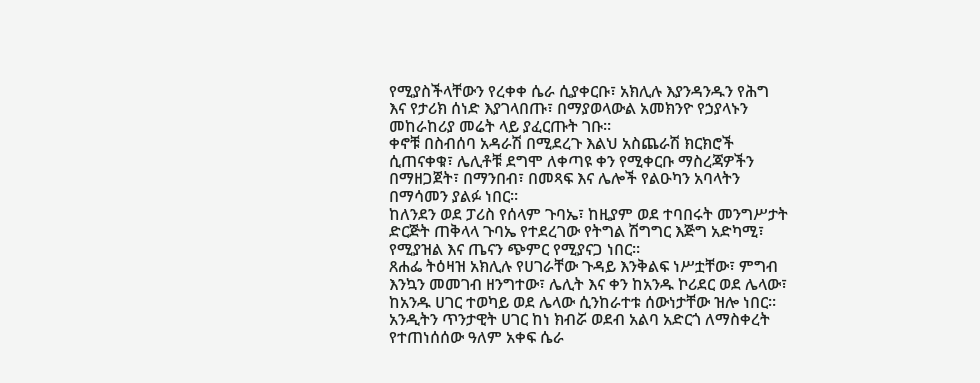የሚያስችላቸውን የረቀቀ ሴራ ሲያቀርቡ፣ አክሊሉ እያንዳንዱን የሕግ እና የታሪክ ሰነድ እያገላበጡ፣ በማያወላውል አመክንዮ የኃያላኑን መከራከሪያ መሬት ላይ ያፈርጡት ገቡ።
ቀኖቹ በስብሰባ አዳራሽ በሚደረጉ እልህ አስጨራሽ ክርክሮች ሲጠናቀቁ፣ ሌሊቶቹ ደግሞ ለቀጣዩ ቀን የሚቀርቡ ማስረጃዎችን በማዘጋጀት፣ በማንበብ፣ በመጻፍ እና ሌሎች የልዑካን አባላትን በማሳመን ያልፉ ነበር።
ከለንደን ወደ ፓሪስ የሰላም ጉባኤ፣ ከዚያም ወደ ተባበሩት መንግሥታት ድርጅት ጠቅላላ ጉባኤ የተደረገው የትግል ሽግግር እጅግ አድካሚ፣ የሚያዝል እና ጤናን ጭምር የሚያናጋ ነበር።
ጸሐፌ ትዕዛዝ አክሊሉ የሀገራቸው ጉዳይ እንቅልፍ ነሥቷቸው፣ ምግብ እንኳን መመገብ ዘንግተው፣ ሌሊት እና ቀን ከአንዱ ኮሪደር ወደ ሌላው፣ ከአንዱ ሀገር ተወካይ ወደ ሌላው ሲንከራተቱ ሰውነታቸው ዝሎ ነበር።
አንዲትን ጥንታዊት ሀገር ከነ ክብሯ ወደብ አልባ አድርጎ ለማስቀረት የተጠነሰሰው ዓለም አቀፍ ሴራ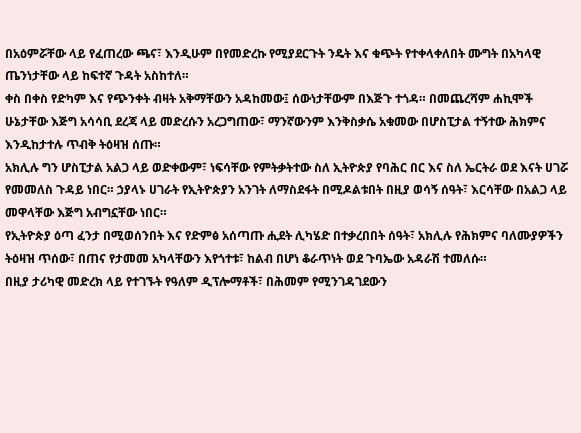በአዕምሯቸው ላይ የፈጠረው ጫና፣ እንዲሁም በየመድረኩ የሚያደርጉት ንዴት እና ቁጭት የተቀላቀለበት ሙግት በአካላዊ ጤንነታቸው ላይ ከፍተኛ ጉዳት አስከተለ።
ቀስ በቀስ የድካም እና የጭንቀት ብዛት አቅማቸውን አዳከመው፤ ሰውነታቸውም በእጅጉ ተጎዳ። በመጨረሻም ሐኪሞች ሁኔታቸው እጅግ አሳሳቢ ደረጃ ላይ መድረሱን አረጋግጠው፣ ማንኛውንም እንቅስቃሴ አቁመው በሆስፒታል ተኝተው ሕክምና እንዲከታተሉ ጥብቅ ትዕዛዝ ሰጡ።
አክሊሉ ግን ሆስፒታል አልጋ ላይ ወድቀውም፣ ነፍሳቸው የምትቃትተው ስለ ኢትዮጵያ የባሕር በር እና ስለ ኤርትራ ወደ እናት ሀገሯ የመመለስ ጉዳይ ነበር። ኃያላኑ ሀገራት የኢትዮጵያን አንገት ለማስደፋት በሚዶልቱበት በዚያ ወሳኝ ሰዓት፣ እርሳቸው በአልጋ ላይ መዋላቸው እጅግ አብግኗቸው ነበር።
የኢትዮጵያ ዕጣ ፈንታ በሚወሰንበት እና የድምፅ አሰጣጡ ሒደት ሊካሄድ በተቃረበበት ሰዓት፣ አክሊሉ የሕክምና ባለሙያዎችን ትዕዛዝ ጥሰው፣ በጠና የታመመ አካላቸውን እየጎተቱ፣ ከልብ በሆነ ቆራጥነት ወደ ጉባኤው አዳራሽ ተመለሱ።
በዚያ ታሪካዊ መድረክ ላይ የተገኙት የዓለም ዲፕሎማቶች፣ በሕመም የሚንገዳገደውን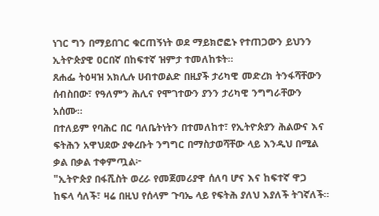ነገር ግን በማይበገር ቁርጠኝነት ወደ ማይክሮፎኑ የተጠጋውን ይህንን ኢትዮጵያዊ ዐርበኛ በከፍተኛ ዝምታ ተመለከቱት።
ጸሐፌ ትዕዛዝ አክሊሉ ሀብተወልድ በዚያች ታሪካዊ መድረክ ትንፋሻቸውን ሰብስበው፣ የዓለምን ሕሊና የሞገተውን ያንን ታሪካዊ ንግግራቸውን አሰሙ።
በተለይም የባሕር በር ባለቤትነትን በተመለከተ፣ የኢትዮጵያን ሕልውና እና ፍትሕን አዋህደው ያቀረቡት ንግግር በማስታወሻቸው ላይ እንዲህ በሚል ቃል በቃል ተቀምጧል፦
"ኢትዮጵያ በፋሺስት ወረራ የመጀመሪያዋ ሰለባ ሆና እና ከፍተኛ ዋጋ ከፍላ ሳለች፣ ዛሬ በዚህ የሰላም ጉባኤ ላይ የፍትሕ ያለህ እያለች ትገኛለች።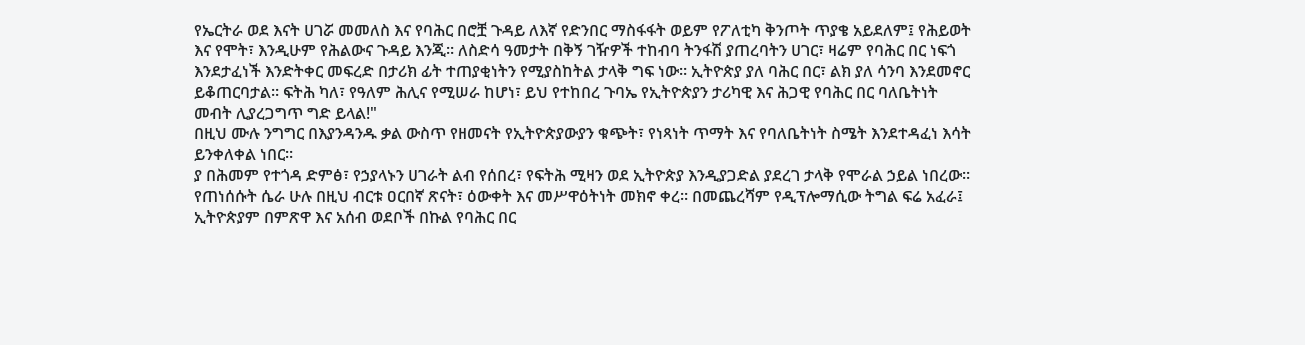የኤርትራ ወደ እናት ሀገሯ መመለስ እና የባሕር በሮቿ ጉዳይ ለእኛ የድንበር ማስፋፋት ወይም የፖለቲካ ቅንጦት ጥያቄ አይደለም፤ የሕይወት እና የሞት፣ እንዲሁም የሕልውና ጉዳይ እንጂ። ለስድሳ ዓመታት በቅኝ ገዥዎች ተከብባ ትንፋሽ ያጠረባትን ሀገር፣ ዛሬም የባሕር በር ነፍጎ እንደታፈነች እንድትቀር መፍረድ በታሪክ ፊት ተጠያቂነትን የሚያስከትል ታላቅ ግፍ ነው። ኢትዮጵያ ያለ ባሕር በር፣ ልክ ያለ ሳንባ እንደመኖር ይቆጠርባታል። ፍትሕ ካለ፣ የዓለም ሕሊና የሚሠራ ከሆነ፣ ይህ የተከበረ ጉባኤ የኢትዮጵያን ታሪካዊ እና ሕጋዊ የባሕር በር ባለቤትነት መብት ሊያረጋግጥ ግድ ይላል!"
በዚህ ሙሉ ንግግር በእያንዳንዱ ቃል ውስጥ የዘመናት የኢትዮጵያውያን ቁጭት፣ የነጻነት ጥማት እና የባለቤትነት ስሜት እንደተዳፈነ እሳት ይንቀለቀል ነበር።
ያ በሕመም የተጎዳ ድምፅ፣ የኃያላኑን ሀገራት ልብ የሰበረ፣ የፍትሕ ሚዛን ወደ ኢትዮጵያ እንዲያጋድል ያደረገ ታላቅ የሞራል ኃይል ነበረው።
የጠነሰሱት ሴራ ሁሉ በዚህ ብርቱ ዐርበኛ ጽናት፣ ዕውቀት እና መሥዋዕትነት መክኖ ቀረ። በመጨረሻም የዲፕሎማሲው ትግል ፍሬ አፈራ፤ ኢትዮጵያም በምጽዋ እና አሰብ ወደቦች በኩል የባሕር በር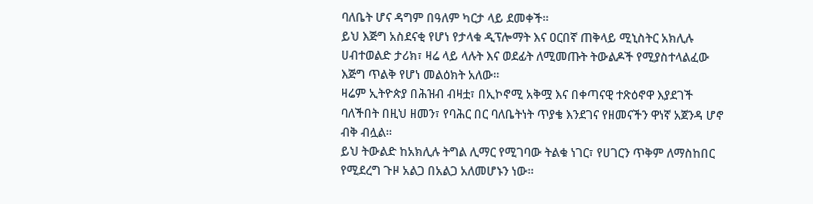ባለቤት ሆና ዳግም በዓለም ካርታ ላይ ደመቀች።
ይህ እጅግ አስደናቂ የሆነ የታላቁ ዲፕሎማት እና ዐርበኛ ጠቅላይ ሚኒስትር አክሊሉ ሀብተወልድ ታሪክ፣ ዛሬ ላይ ላሉት እና ወደፊት ለሚመጡት ትውልዶች የሚያስተላልፈው እጅግ ጥልቅ የሆነ መልዕክት አለው።
ዛሬም ኢትዮጵያ በሕዝብ ብዛቷ፣ በኢኮኖሚ አቅሟ እና በቀጣናዊ ተጽዕኖዋ እያደገች ባለችበት በዚህ ዘመን፣ የባሕር በር ባለቤትነት ጥያቄ እንደገና የዘመናችን ዋነኛ አጀንዳ ሆኖ ብቅ ብሏል።
ይህ ትውልድ ከአክሊሉ ትግል ሊማር የሚገባው ትልቁ ነገር፣ የሀገርን ጥቅም ለማስከበር የሚደረግ ጉዞ አልጋ በአልጋ አለመሆኑን ነው።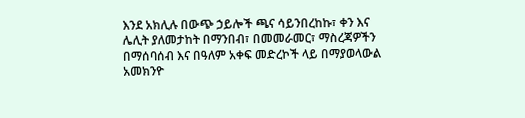እንደ አክሊሉ በውጭ ኃይሎች ጫና ሳይንበረከኩ፣ ቀን እና ሌሊት ያለመታከት በማንበብ፣ በመመራመር፣ ማስረጃዎችን በማሰባሰብ እና በዓለም አቀፍ መድረኮች ላይ በማያወላውል አመክንዮ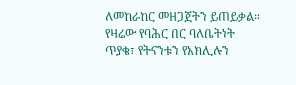ለመከራከር መዘጋጀትን ይጠይቃል።
የዛሬው የባሕር በር ባለቤትነት ጥያቄ፣ የትናንቱን የአክሊሉን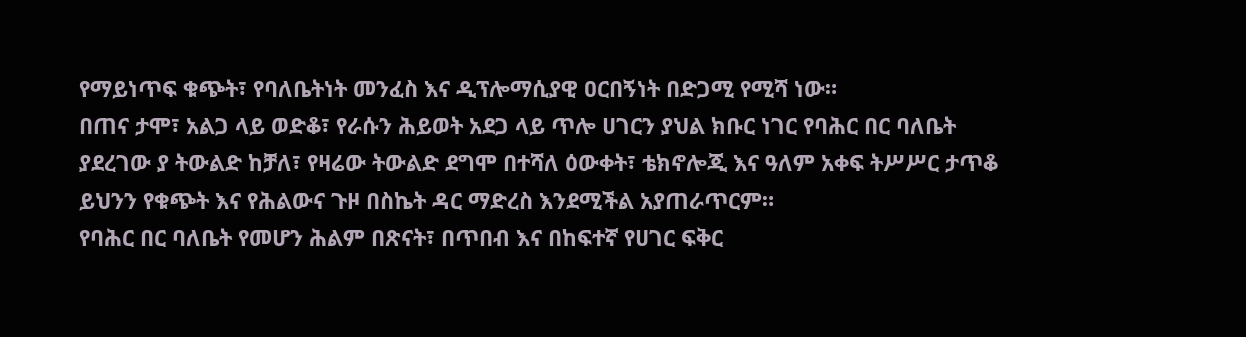የማይነጥፍ ቁጭት፣ የባለቤትነት መንፈስ እና ዲፕሎማሲያዊ ዐርበኝነት በድጋሚ የሚሻ ነው።
በጠና ታሞ፣ አልጋ ላይ ወድቆ፣ የራሱን ሕይወት አደጋ ላይ ጥሎ ሀገርን ያህል ክቡር ነገር የባሕር በር ባለቤት ያደረገው ያ ትውልድ ከቻለ፣ የዛሬው ትውልድ ደግሞ በተሻለ ዕውቀት፣ ቴክኖሎጂ እና ዓለም አቀፍ ትሥሥር ታጥቆ ይህንን የቁጭት እና የሕልውና ጉዞ በስኬት ዳር ማድረስ እንደሚችል አያጠራጥርም።
የባሕር በር ባለቤት የመሆን ሕልም በጽናት፣ በጥበብ እና በከፍተኛ የሀገር ፍቅር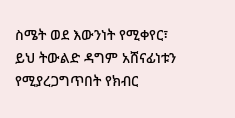ስሜት ወደ እውንነት የሚቀየር፣ ይህ ትውልድ ዳግም አሸናፊነቱን የሚያረጋግጥበት የክብር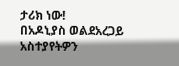ታሪክ ነው!
በአዶኒያስ ወልደአረጋይ
አስተያየትዎን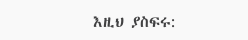እዚህ ያስፍሩ: